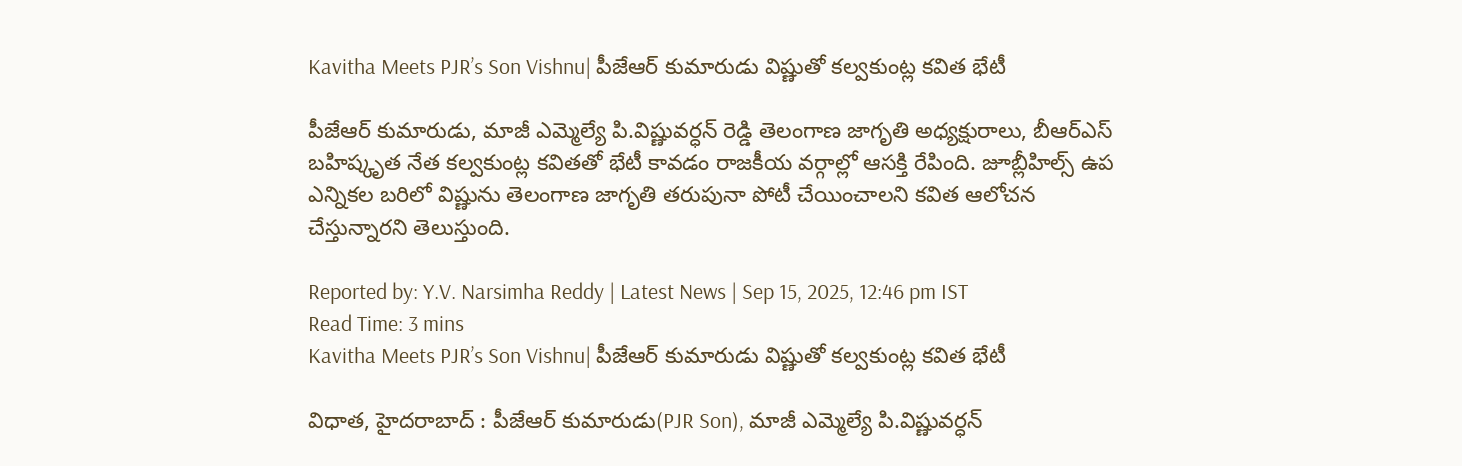Kavitha Meets PJR’s Son Vishnu| పీజేఆర్ కుమారుడు విష్ణుతో కల్వకుంట్ల కవిత భేటీ

పీజేఆర్ కుమారుడు, మాజీ ఎమ్మెల్యే పి.విష్ణువర్ధన్ రెడ్డి తెలంగాణ జాగృతి అధ్యక్షురాలు, బీఆర్ఎస్ బహిష్కృత నేత కల్వకుంట్ల కవితతో భేటీ కావడం రాజకీయ వర్గాల్లో ఆసక్తి రేపింది. జూబ్లీహిల్స్ ఉప ఎన్నికల బరిలో విష్ణును తెలంగాణ జాగృతి తరుపునా పోటీ చేయించాలని కవిత ఆలోచన చేస్తున్నారని తెలుస్తుంది.

Reported by: Y.V. Narsimha Reddy | Latest News | Sep 15, 2025, 12:46 pm IST
Read Time: 3 mins
Kavitha Meets PJR’s Son Vishnu| పీజేఆర్ కుమారుడు విష్ణుతో కల్వకుంట్ల కవిత భేటీ

విధాత, హైదరాబాద్ : పీజేఆర్ కుమారుడు(PJR Son), మాజీ ఎమ్మెల్యే పి.విష్ణువర్ధన్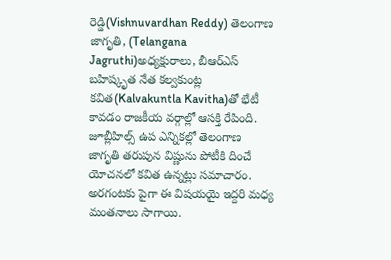రెడ్డి(Vishnuvardhan Reddy) తెలంగాణ జాగృతి, (Telangana Jagruthi)అధ్యక్షురాలు, బీఆర్ఎస్ బహిష్కృత నేత కల్వకుంట్ల కవిత(Kalvakuntla Kavitha)తో భేటీ కావడం రాజకీయ వర్గాల్లో ఆసక్తి రేపింది. జూబ్లీహిల్స్ ఉప ఎన్నికల్లో తెలంగాణ జాగృతి తరుపున విష్ణును పోటీకి దించే యోచనలో కవిత ఉన్నట్లు సమాచారం. అరగంటకు పైగా ఈ విషయయై ఇద్దరి మధ్య మంతనాలు సాగాయి.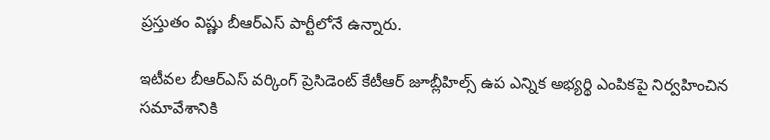ప్రస్తుతం విష్ణు బీఆర్ఎస్ పార్టీలోనే ఉన్నారు.

ఇటీవల బీఆర్ఎస్ వర్కింగ్ ప్రెసిడెంట్ కేటీఆర్ జూబ్లీహిల్స్ ఉప ఎన్నిక అభ్యర్థి ఎంపికపై నిర్వహించిన సమావేశానికి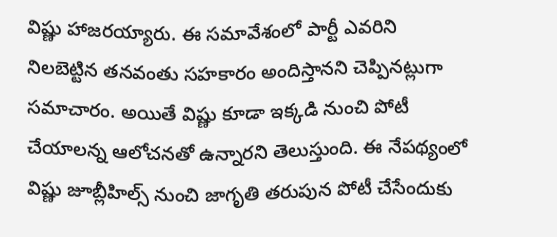విష్ణు హాజరయ్యారు. ఈ సమావేశంలో పార్టీ ఎవరిని నిలబెట్టిన తనవంతు సహకారం అందిస్తానని చెప్పినట్లుగా సమాచారం. అయితే విష్ణు కూడా ఇక్కడి నుంచి పోటీ చేయాలన్న ఆలోచనతో ఉన్నారని తెలుస్తుంది. ఈ నేపథ్యంలో విష్ణు జూబ్లీహిల్స్ నుంచి జాగృతి తరుపున పోటీ చేసేందుకు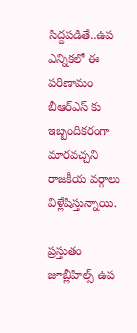సిద్దపడితే..ఉప ఎన్నికలో ఈ పరిణామం బీఆర్ఎస్ కు ఇబ్బందికరంగా మారవచ్చని రాజకీయ వర్గాలు విళ్లేషిస్తున్నాయి.

ప్రస్తుతం జూబ్లీహిల్స్ ఉప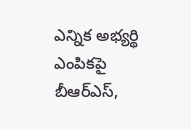ఎన్నిక అభ్యర్థి ఎంపికపై బీఆర్ఎస్,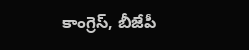కాంగ్రెస్, బీజేపీ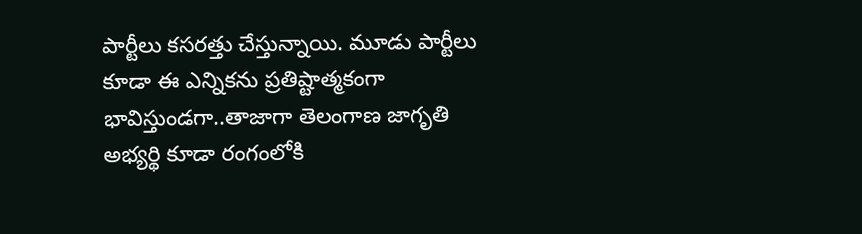పార్టీలు కసరత్తు చేస్తున్నాయి. మూడు పార్టీలు కూడా ఈ ఎన్నికను ప్రతిష్టాత్మకంగా భావిస్తుండగా..తాజాగా తెలంగాణ జాగృతి అభ్యర్థి కూడా రంగంలోకి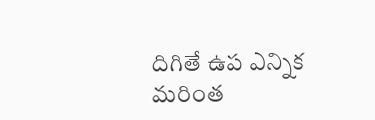దిగితే ఉప ఎన్నిక మరింత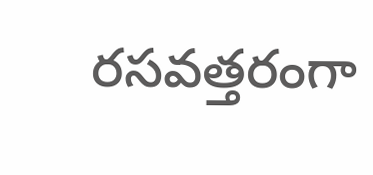రసవత్తరంగా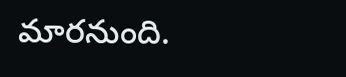మారనుంది.